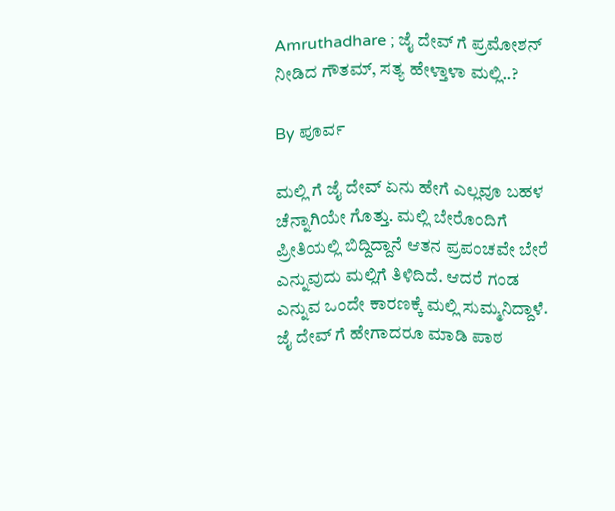Amruthadhare ; ಜೈ ದೇವ್ ಗೆ ಪ್ರಮೋಶನ್ ನೀಡಿದ ಗೌತಮ್, ಸತ್ಯ ಹೇಳ್ತಾಳಾ ಮಲ್ಲಿ..?

By ಪೂರ್ವ

ಮಲ್ಲಿ ಗೆ ಜೈ ದೇವ್ ಏನು ಹೇಗೆ ಎಲ್ಲವೂ ಬಹಳ ಚೆನ್ನಾಗಿಯೇ ಗೊತ್ತು. ಮಲ್ಲಿ ಬೇರೊಂದಿಗೆ ಪ್ರೀತಿಯಲ್ಲಿ ಬಿದ್ದಿದ್ದಾನೆ ಆತನ ಪ್ರಪಂಚವೇ ಬೇರೆ ಎನ್ನುವುದು ಮಲ್ಲಿಗೆ ತಿಳಿದಿದೆ. ಆದರೆ ಗಂಡ ಎನ್ನುವ ಒಂದೇ ಕಾರಣಕ್ಕೆ ಮಲ್ಲಿ ಸುಮ್ಮನಿದ್ದಾಳೆ. ಜೈ ದೇವ್ ಗೆ ಹೇಗಾದರೂ ಮಾಡಿ ಪಾಠ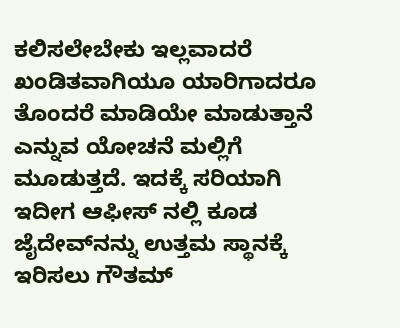ಕಲಿಸಲೇಬೇಕು ಇಲ್ಲವಾದರೆ ಖಂಡಿತವಾಗಿಯೂ ಯಾರಿಗಾದರೂ ತೊಂದರೆ ಮಾಡಿಯೇ ಮಾಡುತ್ತಾನೆ ಎನ್ನುವ ಯೋಚನೆ ಮಲ್ಲಿಗೆ ಮೂಡುತ್ತದೆ. ಇದಕ್ಕೆ ಸರಿಯಾಗಿ ಇದೀಗ ಆಫೀಸ್ ನಲ್ಲಿ ಕೂಡ ಜೈದೇವ್‌ನನ್ನು ಉತ್ತಮ ಸ್ಥಾನಕ್ಕೆ ಇರಿಸಲು ಗೌತಮ್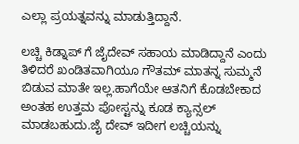ಎಲ್ಲಾ ಪ್ರಯತ್ನವನ್ನು ಮಾಡುತ್ತಿದ್ದಾನೆ.

ಲಚ್ಚಿ ಕಿಡ್ನಾಪ್ ಗೆ ಜೈದೇವ್ ಸಹಾಯ ಮಾಡಿದ್ದಾನೆ ಎಂದು ತಿಳಿದರೆ ಖಂಡಿತವಾಗಿಯೂ ಗೌತಮ್ ಮಾತನ್ನ ಸುಮ್ಮನೆ ಬಿಡುವ ಮಾತೇ ಇಲ್ಲ.ಹಾಗೆಯೇ ಆತನಿಗೆ ಕೊಡಬೇಕಾದ ಅಂತಹ ಉತ್ತಮ ಪೋಸ್ಟನ್ನು ಕೂಡ ಕ್ಯಾನ್ಸಲ್ ಮಾಡಬಹುದು.ಜೈ ದೇವ್ ಇದೀಗ ಲಚ್ಚಿಯನ್ನು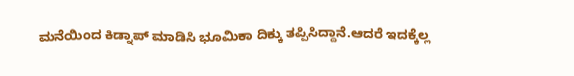ಮನೆಯಿಂದ ಕಿಡ್ನಾಪ್ ಮಾಡಿಸಿ ಭೂಮಿಕಾ ದಿಕ್ಕು ತಪ್ಪಿಸಿದ್ದಾನೆ.ಆದರೆ ಇದಕ್ಕೆಲ್ಲ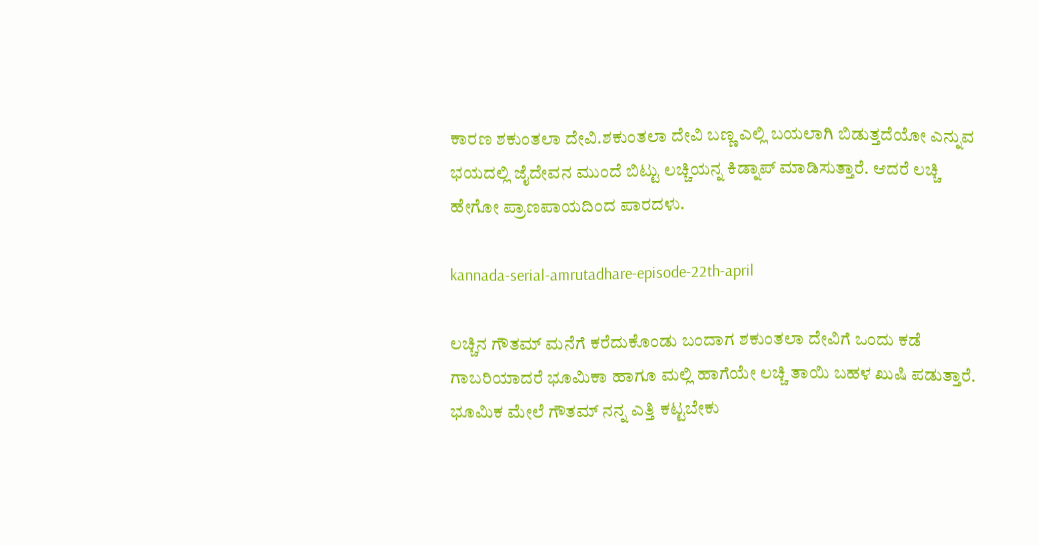ಕಾರಣ ಶಕುಂತಲಾ ದೇವಿ.ಶಕುಂತಲಾ ದೇವಿ ಬಣ್ಣ ಎಲ್ಲಿ ಬಯಲಾಗಿ ಬಿಡುತ್ತದೆಯೋ ಎನ್ನುವ ಭಯದಲ್ಲಿ ಜೈದೇವನ ಮುಂದೆ ಬಿಟ್ಟು ಲಚ್ಚಿಯನ್ನ ಕಿಡ್ನಾಪ್ ಮಾಡಿಸುತ್ತಾರೆ. ಆದರೆ ಲಚ್ಚಿ ಹೇಗೋ ಪ್ರಾಣಪಾಯದಿಂದ ಪಾರದಳು.

kannada-serial-amrutadhare-episode-22th-april

ಲಚ್ಚಿನ ಗೌತಮ್ ಮನೆಗೆ ಕರೆದುಕೊಂಡು ಬಂದಾಗ ಶಕುಂತಲಾ ದೇವಿಗೆ ಒಂದು ಕಡೆ ಗಾಬರಿಯಾದರೆ ಭೂಮಿಕಾ ಹಾಗೂ ಮಲ್ಲಿ ಹಾಗೆಯೇ ಲಚ್ಚಿ ತಾಯಿ ಬಹಳ ಖುಷಿ ಪಡುತ್ತಾರೆ. ಭೂಮಿಕ ಮೇಲೆ ಗೌತಮ್ ನನ್ನ ಎತ್ತಿ ಕಟ್ಟಬೇಕು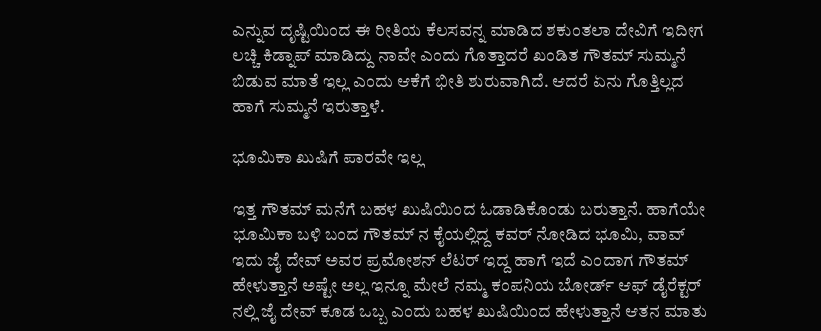ಎನ್ನುವ ದೃಷ್ಟಿಯಿಂದ ಈ ರೀತಿಯ ಕೆಲಸವನ್ನ ಮಾಡಿದ ಶಕುಂತಲಾ ದೇವಿಗೆ ಇದೀಗ ಲಚ್ಚಿ ಕಿಡ್ನಾಪ್ ಮಾಡಿದ್ದು ನಾವೇ ಎಂದು ಗೊತ್ತಾದರೆ ಖಂಡಿತ ಗೌತಮ್ ಸುಮ್ಮನೆ ಬಿಡುವ ಮಾತೆ ಇಲ್ಲ ಎಂದು ಆಕೆಗೆ ಭೀತಿ ಶುರುವಾಗಿದೆ. ಆದರೆ ಏನು ಗೊತ್ತಿಲ್ಲದ ಹಾಗೆ ಸುಮ್ಮನೆ ಇರುತ್ತಾಳೆ.

ಭೂಮಿಕಾ ಖುಷಿಗೆ ಪಾರವೇ ಇಲ್ಲ

ಇತ್ತ ಗೌತಮ್ ಮನೆಗೆ ಬಹಳ ಖುಷಿಯಿಂದ ಓಡಾಡಿಕೊಂಡು ಬರುತ್ತಾನೆ. ಹಾಗೆಯೇ ಭೂಮಿಕಾ ಬಳಿ ಬಂದ ಗೌತಮ್ ನ ಕೈಯಲ್ಲಿದ್ದ ಕವರ್ ನೋಡಿದ ಭೂಮಿ, ವಾವ್ ಇದು ಜೈ ದೇವ್ ಅವರ ಪ್ರಮೋಶನ್ ಲೆಟರ್ ಇದ್ದ ಹಾಗೆ ಇದೆ ಎಂದಾಗ ಗೌತಮ್ ಹೇಳುತ್ತಾನೆ ಅಷ್ಟೇ ಅಲ್ಲ ಇನ್ನೂ ಮೇಲೆ ನಮ್ಮ ಕಂಪನಿಯ ಬೋರ್ಡ್ ಆಫ್ ಡೈರೆಕ್ಟರ್ ನಲ್ಲಿ ಜೈ ದೇವ್ ಕೂಡ ಒಬ್ಬ ಎಂದು ಬಹಳ ಖುಷಿಯಿಂದ ಹೇಳುತ್ತಾನೆ ಆತನ ಮಾತು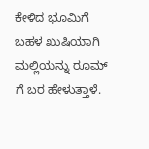ಕೇಳಿದ ಭೂಮಿಗೆ ಬಹಳ ಖುಷಿಯಾಗಿ ಮಲ್ಲಿಯನ್ನು ರೂಮ್ ಗೆ ಬರ ಹೇಳುತ್ತಾಳೆ.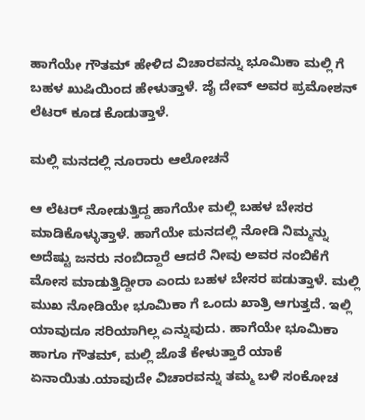ಹಾಗೆಯೇ ಗೌತಮ್ ಹೇಳಿದ ವಿಚಾರವನ್ನು ಭೂಮಿಕಾ ಮಲ್ಲಿ ಗೆ ಬಹಳ ಖುಷಿಯಿಂದ ಹೇಳುತ್ತಾಳೆ. ಜೈ ದೇವ್ ಅವರ ಪ್ರಮೋಶನ್ ಲೆಟರ್ ಕೂಡ ಕೊಡುತ್ತಾಳೆ.

ಮಲ್ಲಿ ಮನದಲ್ಲಿ ನೂರಾರು ಆಲೋಚನೆ

ಆ ಲೆಟರ್ ನೋಡುತ್ತಿದ್ದ ಹಾಗೆಯೇ ಮಲ್ಲಿ ಬಹಳ ಬೇಸರ ಮಾಡಿಕೊಳ್ಳುತ್ತಾಳೆ. ಹಾಗೆಯೇ ಮನದಲ್ಲಿ ನೋಡಿ ನಿಮ್ಮನ್ನು ಅದೆಷ್ಟು ಜನರು ನಂಬಿದ್ದಾರೆ ಆದರೆ ನೀವು ಅವರ ನಂಬಿಕೆಗೆ ಮೋಸ ಮಾಡುತ್ತಿದ್ದೀರಾ ಎಂದು ಬಹಳ ಬೇಸರ ಪಡುತ್ತಾಳೆ. ಮಲ್ಲಿ ಮುಖ ನೋಡಿಯೇ ಭೂಮಿಕಾ ಗೆ ಒಂದು ಖಾತ್ರಿ ಆಗುತ್ತದೆ. ಇಲ್ಲಿ ಯಾವುದೂ ಸರಿಯಾಗಿಲ್ಲ ಎನ್ನುವುದು. ಹಾಗೆಯೇ ಭೂಮಿಕಾ ಹಾಗೂ ಗೌತಮ್, ಮಲ್ಲಿ ಜೊತೆ ಕೇಳುತ್ತಾರೆ ಯಾಕೆ ಏನಾಯಿತು.ಯಾವುದೇ ವಿಚಾರವನ್ನು ತಮ್ಮ ಬಳಿ ಸಂಕೋಚ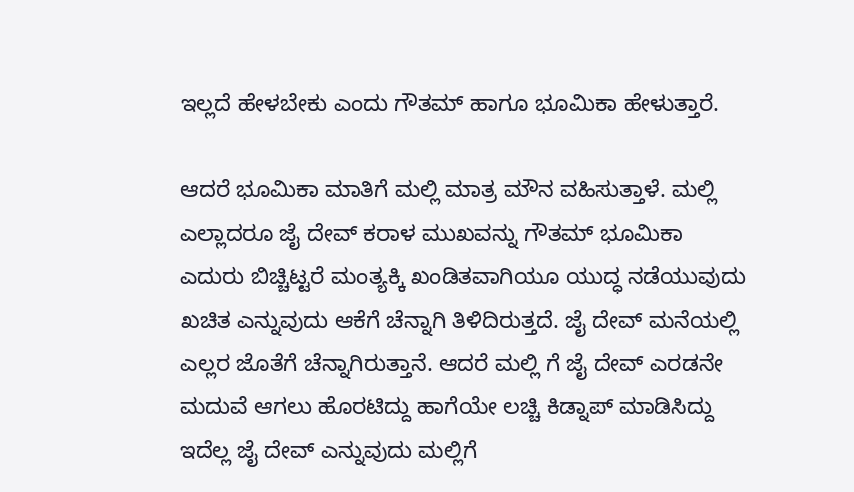ಇಲ್ಲದೆ ಹೇಳಬೇಕು ಎಂದು ಗೌತಮ್ ಹಾಗೂ ಭೂಮಿಕಾ ಹೇಳುತ್ತಾರೆ.

ಆದರೆ ಭೂಮಿಕಾ ಮಾತಿಗೆ ಮಲ್ಲಿ ಮಾತ್ರ ಮೌನ ವಹಿಸುತ್ತಾಳೆ. ಮಲ್ಲಿ ಎಲ್ಲಾದರೂ ಜೈ ದೇವ್ ಕರಾಳ ಮುಖವನ್ನು ಗೌತಮ್ ಭೂಮಿಕಾ ಎದುರು ಬಿಚ್ಚಿಟ್ಟರೆ ಮಂತ್ಯಕ್ಕಿ ಖಂಡಿತವಾಗಿಯೂ ಯುದ್ಧ ನಡೆಯುವುದು ಖಚಿತ ಎನ್ನುವುದು ಆಕೆಗೆ ಚೆನ್ನಾಗಿ ತಿಳಿದಿರುತ್ತದೆ. ಜೈ ದೇವ್ ಮನೆಯಲ್ಲಿ ಎಲ್ಲರ ಜೊತೆಗೆ ಚೆನ್ನಾಗಿರುತ್ತಾನೆ. ಆದರೆ ಮಲ್ಲಿ ಗೆ ಜೈ ದೇವ್ ಎರಡನೇ ಮದುವೆ ಆಗಲು ಹೊರಟಿದ್ದು ಹಾಗೆಯೇ ಲಚ್ಚಿ ಕಿಡ್ನಾಪ್ ಮಾಡಿಸಿದ್ದು ಇದೆಲ್ಲ ಜೈ ದೇವ್ ಎನ್ನುವುದು ಮಲ್ಲಿಗೆ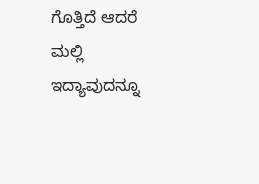ಗೊತ್ತಿದೆ ಆದರೆ ಮಲ್ಲಿ ಇದ್ಯಾವುದನ್ನೂ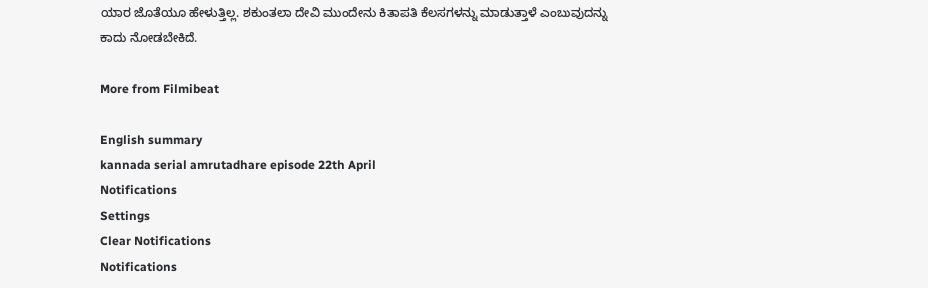ಯಾರ ಜೊತೆಯೂ ಹೇಳುತ್ತಿಲ್ಲ. ಶಕುಂತಲಾ ದೇವಿ ಮುಂದೇನು ಕಿತಾಪತಿ ಕೆಲಸಗಳನ್ನು ಮಾಡುತ್ತಾಳೆ ಎಂಬುವುದನ್ನು ಕಾದು ನೋಡಬೇಕಿದೆ.

More from Filmibeat

English summary
kannada serial amrutadhare episode 22th April
Notifications
Settings
Clear Notifications
Notifications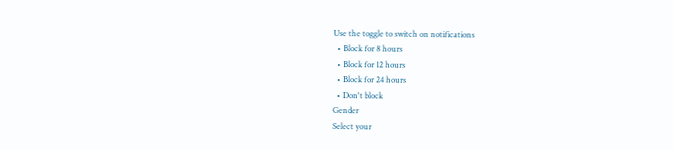Use the toggle to switch on notifications
  • Block for 8 hours
  • Block for 12 hours
  • Block for 24 hours
  • Don't block
Gender
Select your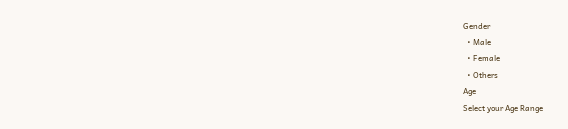Gender
  • Male
  • Female
  • Others
Age
Select your Age Range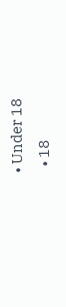• Under 18
  • 18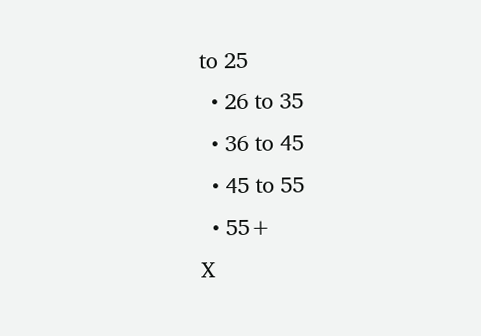to 25
  • 26 to 35
  • 36 to 45
  • 45 to 55
  • 55+
X